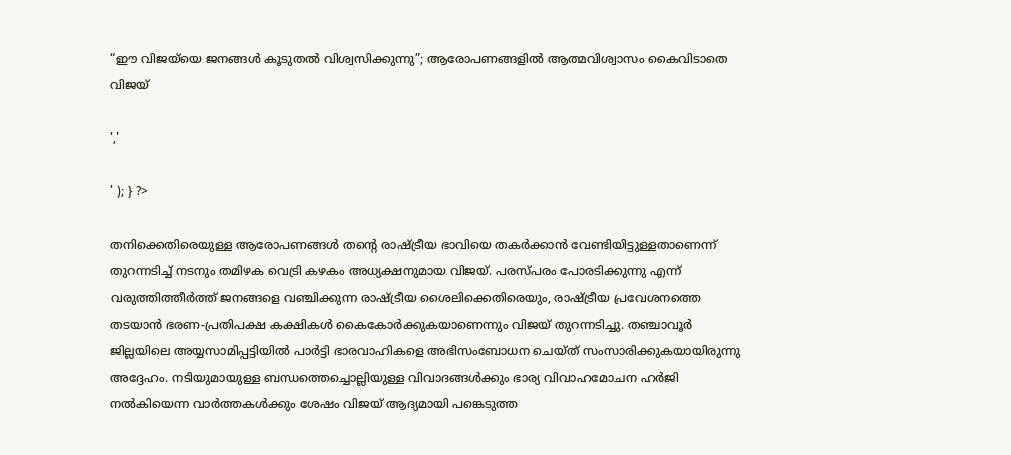“ഈ വിജയ്‌യെ ജനങ്ങൾ കൂടുതൽ വിശ്വസിക്കുന്നു”; ആരോപണങ്ങളിൽ ആത്മവിശ്വാസം കൈവിടാതെ വിജയ്

','

' ); } ?>

തനിക്കെതിരെയുള്ള ആരോപണങ്ങൾ തന്റെ രാഷ്ട്രീയ ഭാവിയെ തകർക്കാൻ വേണ്ടിയിട്ടുള്ളതാണെന്ന് തുറന്നടിച്ച് നടനും തമിഴക വെട്രി കഴകം അധ്യക്ഷനുമായ വിജയ്. പരസ്‌പരം പോരടിക്കുന്നു എന്ന് വരുത്തിത്തീർത്ത് ജനങ്ങളെ വഞ്ചിക്കുന്ന രാഷ്ട്രീയ ശൈലിക്കെതിരെയും, രാഷ്ട്രീയ പ്രവേശനത്തെ തടയാൻ ഭരണ-പ്രതിപക്ഷ കക്ഷികൾ കൈകോർക്കുകയാണെന്നും വിജയ് തുറന്നടിച്ചു. തഞ്ചാവൂർ ജില്ലയിലെ അയ്യസാമിപ്പട്ടിയിൽ പാർട്ടി ഭാരവാഹികളെ അഭിസംബോധന ചെയ്ത് സംസാരിക്കുകയായിരുന്നു അദ്ദേഹം. നടിയുമായുള്ള ബന്ധത്തെച്ചൊല്ലിയുള്ള വിവാദങ്ങൾക്കും ഭാര്യ വിവാഹമോചന ഹർജി നൽകിയെന്ന വാർത്തകൾക്കും ശേഷം വിജയ് ആദ്യമായി പങ്കെടുത്ത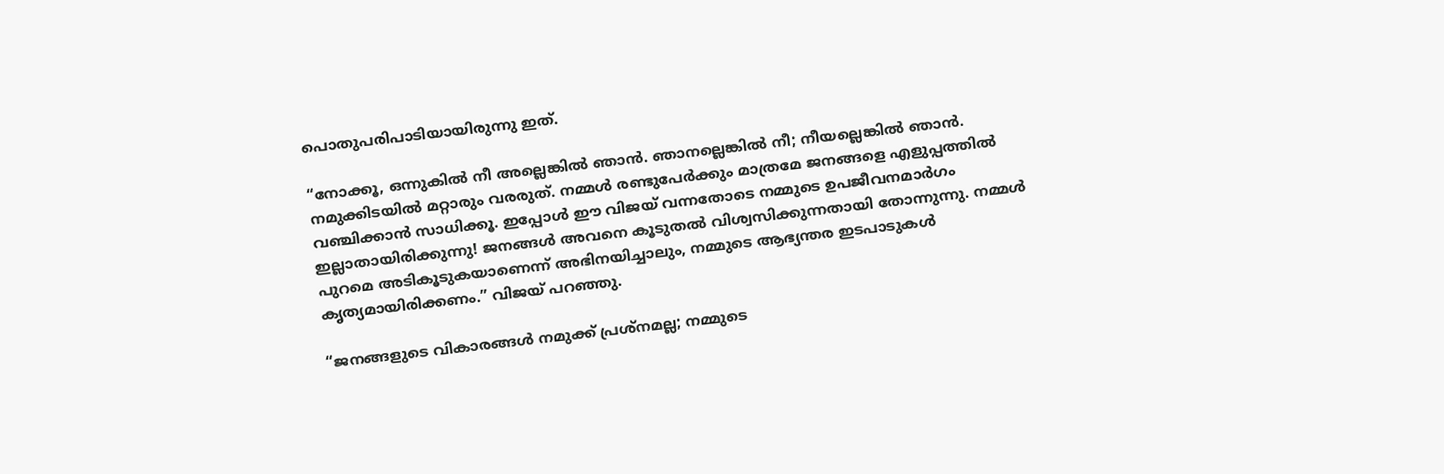പൊതുപരിപാടിയായിരുന്നു ഇത്.

“നോക്കൂ, ഒന്നുകിൽ നീ അല്ലെങ്കിൽ ഞാൻ. ഞാനല്ലെങ്കിൽ നീ; നീയല്ലെങ്കിൽ ഞാൻ. നമുക്കിടയിൽ മറ്റാരും വരരുത്. നമ്മൾ രണ്ടുപേർക്കും മാത്രമേ ജനങ്ങളെ എളുപ്പത്തിൽ വഞ്ചിക്കാൻ സാധിക്കൂ. ഇപ്പോൾ ഈ വിജയ് വന്നതോടെ നമ്മുടെ ഉപജീവനമാർഗം ഇല്ലാതായിരിക്കുന്നു! ജനങ്ങൾ അവനെ കൂടുതൽ വിശ്വസിക്കുന്നതായി തോന്നുന്നു. നമ്മൾ പുറമെ അടികൂടുകയാണെന്ന് അഭിനയിച്ചാലും, നമ്മുടെ ആഭ്യന്തര ഇടപാടുകൾ കൃത്യമായിരിക്കണം.” വിജയ് പറഞ്ഞു.

“ജനങ്ങളുടെ വികാരങ്ങൾ നമുക്ക് പ്രശ്‌നമല്ല; നമ്മുടെ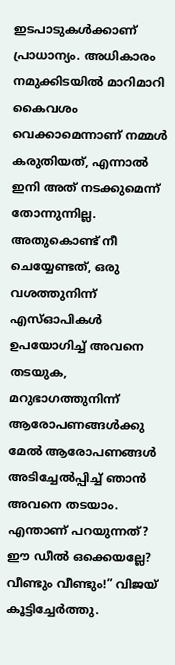ഇടപാടുകൾക്കാണ് പ്രാധാന്യം. അധികാരം നമുക്കിടയിൽ മാറിമാറി കൈവശം വെക്കാമെന്നാണ് നമ്മൾ കരുതിയത്, എന്നാൽ ഇനി അത് നടക്കുമെന്ന് തോന്നുന്നില്ല. അതുകൊണ്ട് നീ ചെയ്യേണ്ടത്, ഒരു വശത്തുനിന്ന് എസ്ഓപികൾ ഉപയോഗിച്ച് അവനെ തടയുക, മറുഭാഗത്തുനിന്ന് ആരോപണങ്ങൾക്കു മേൽ ആരോപണങ്ങൾ അടിച്ചേൽപ്പിച്ച് ഞാൻ അവനെ തടയാം. എന്താണ് പറയുന്നത്? ഈ ഡീൽ ഒക്കെയല്ലേ? വീണ്ടും വീണ്ടും!” വിജയ് കൂട്ടിച്ചേർത്തു.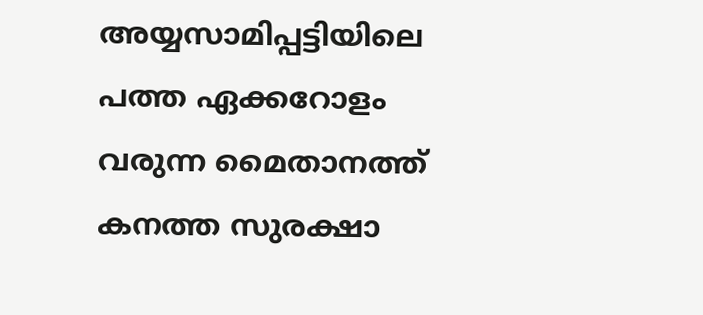അയ്യസാമിപ്പട്ടിയിലെ പത്ത ഏക്കറോളം വരുന്ന മൈതാനത്ത് കനത്ത സുരക്ഷാ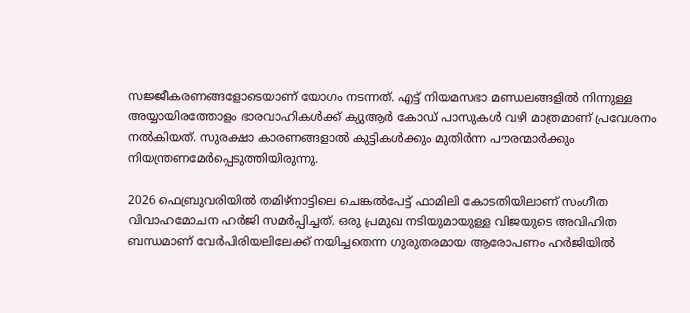സജ്ജീകരണങ്ങളോടെയാണ് യോഗം നടന്നത്. എട്ട് നിയമസഭാ മണ്ഡലങ്ങളിൽ നിന്നുള്ള അയ്യായിരത്തോളം ഭാരവാഹികൾക്ക് ക്യുആർ കോഡ് പാസുകൾ വഴി മാത്രമാണ് പ്രവേശനം നൽകിയത്. സുരക്ഷാ കാരണങ്ങളാൽ കുട്ടികൾക്കും മുതിർന്ന പൗരന്മാർക്കും നിയന്ത്രണമേർപ്പെടുത്തിയിരുന്നു.

2026 ഫെബ്രുവരിയിൽ തമിഴ്‌നാട്ടിലെ ചെങ്കൽപേട്ട് ഫാമിലി കോടതിയിലാണ് സംഗീത വിവാഹമോചന ഹർജി സമർപ്പിച്ചത്. ഒരു പ്രമുഖ നടിയുമായുള്ള വിജയുടെ അവിഹിത ബന്ധമാണ് വേർപിരിയലിലേക്ക് നയിച്ചതെന്ന ഗുരുതരമായ ആരോപണം ഹർജിയിൽ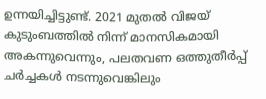ഉന്നയിച്ചിട്ടുണ്ട്. 2021 മുതൽ വിജയ് കുടുംബത്തിൽ നിന്ന് മാനസികമായി അകന്നുവെന്നും, പലതവണ ഒത്തുതീർപ്പ് ചർച്ചകൾ നടന്നുവെങ്കിലും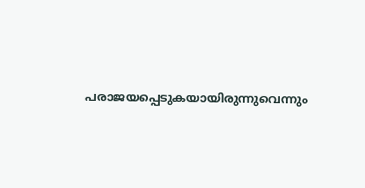പരാജയപ്പെടുകയായിരുന്നുവെന്നും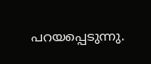പറയപ്പെടുന്നു.